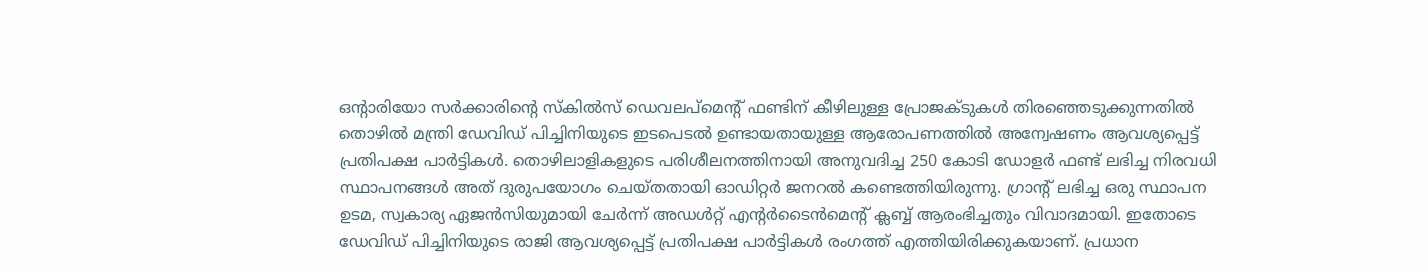ഒൻ്റാരിയോ സർക്കാരിന്റെ സ്കിൽസ് ഡെവലപ്മെൻ്റ് ഫണ്ടിന് കീഴിലുള്ള പ്രോജക്ടുകൾ തിരഞ്ഞെടുക്കുന്നതിൽ തൊഴിൽ മന്ത്രി ഡേവിഡ് പിച്ചിനിയുടെ ഇടപെടൽ ഉണ്ടായതായുള്ള ആരോപണത്തിൽ അന്വേഷണം ആവശ്യപ്പെട്ട് പ്രതിപക്ഷ പാർട്ടികൾ. തൊഴിലാളികളുടെ പരിശീലനത്തിനായി അനുവദിച്ച 250 കോടി ഡോളർ ഫണ്ട് ലഭിച്ച നിരവധി സ്ഥാപനങ്ങൾ അത് ദുരുപയോഗം ചെയ്തതായി ഓഡിറ്റർ ജനറൽ കണ്ടെത്തിയിരുന്നു. ഗ്രാന്റ് ലഭിച്ച ഒരു സ്ഥാപന ഉടമ, സ്വകാര്യ ഏജൻസിയുമായി ചേർന്ന് അഡൾറ്റ് എന്റർടൈൻമെന്റ് ക്ലബ്ബ് ആരംഭിച്ചതും വിവാദമായി. ഇതോടെ ഡേവിഡ് പിച്ചിനിയുടെ രാജി ആവശ്യപ്പെട്ട് പ്രതിപക്ഷ പാർട്ടികൾ രംഗത്ത് എത്തിയിരിക്കുകയാണ്. പ്രധാന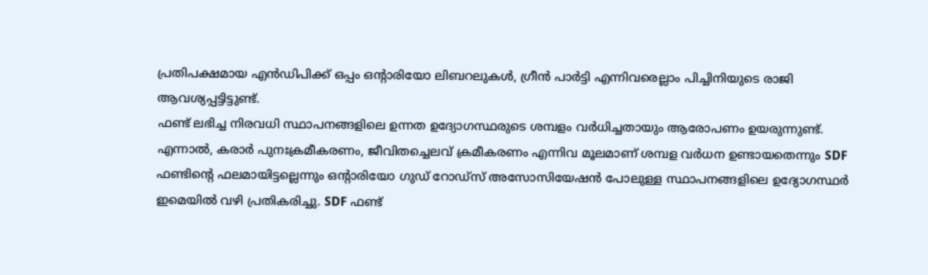പ്രതിപക്ഷമായ എൻഡിപിക്ക് ഒപ്പം ഒൻ്റാരിയോ ലിബറലുകൾ, ഗ്രീൻ പാർട്ടി എന്നിവരെല്ലാം പിച്ചിനിയുടെ രാജി ആവശ്യപ്പട്ടിട്ടുണ്ട്.
ഫണ്ട് ലഭിച്ച നിരവധി സ്ഥാപനങ്ങളിലെ ഉന്നത ഉദ്യോഗസ്ഥരുടെ ശമ്പളം വർധിച്ചതായും ആരോപണം ഉയരുന്നുണ്ട്. എന്നാൽ, കരാർ പുനഃക്രമീകരണം, ജീവിതച്ചെലവ് ക്രമീകരണം എന്നിവ മൂലമാണ് ശമ്പള വർധന ഉണ്ടായതെന്നും SDF ഫണ്ടിന്റെ ഫലമായിട്ടല്ലെന്നും ഒന്റാരിയോ ഗുഡ് റോഡ്സ് അസോസിയേഷൻ പോലുള്ള സ്ഥാപനങ്ങളിലെ ഉദ്യോഗസ്ഥർ ഇമെയിൽ വഴി പ്രതികരിച്ചു. SDF ഫണ്ട്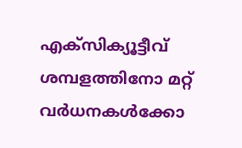എക്സിക്യൂട്ടീവ് ശമ്പളത്തിനോ മറ്റ് വർധനകൾക്കോ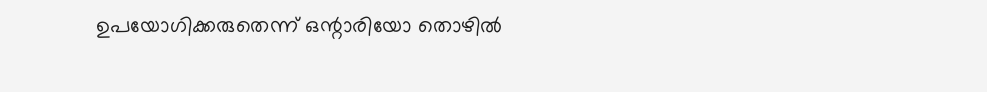ഉപയോഗിക്കരുതെന്ന് ഒന്റാരിയോ തൊഴിൽ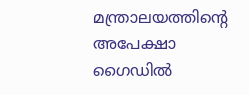മന്ത്രാലയത്തിന്റെ അപേക്ഷാ ഗൈഡിൽ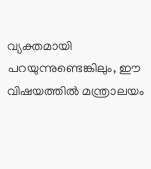വ്യക്തമായി പറയുന്നുണ്ടെങ്കിലും, ഈ വിഷയത്തിൽ മന്ത്രാലയം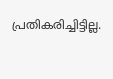പ്രതികരിച്ചിട്ടില്ല.